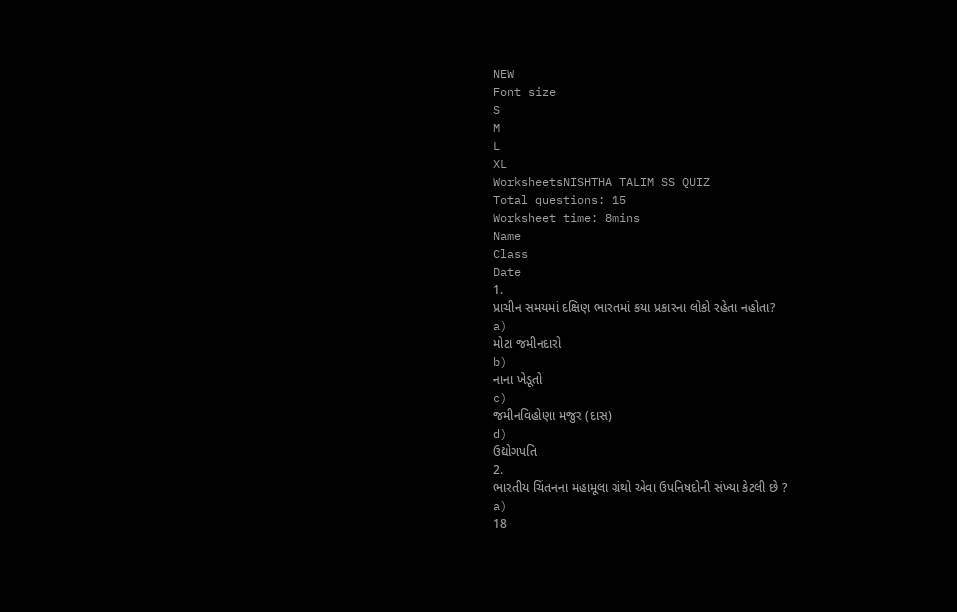NEW
Font size
S
M
L
XL
WorksheetsNISHTHA TALIM SS QUIZ
Total questions: 15
Worksheet time: 8mins
Name
Class
Date
1.
પ્રાચીન સમયમાં દક્ષિણ ભારતમાં કયા પ્રકારના લોકો રહેતા નહોતા?
a)
મોટા જમીનદારો
b)
નાના ખેડૂતો
c)
જમીનવિહોણા મજુર (દાસ)
d)
ઉદ્યોગપતિ
2.
ભારતીય ચિંતનના મહામૂલા ગ્રંથો એવા ઉપનિષદોની સંખ્યા કેટલી છે ?
a)
18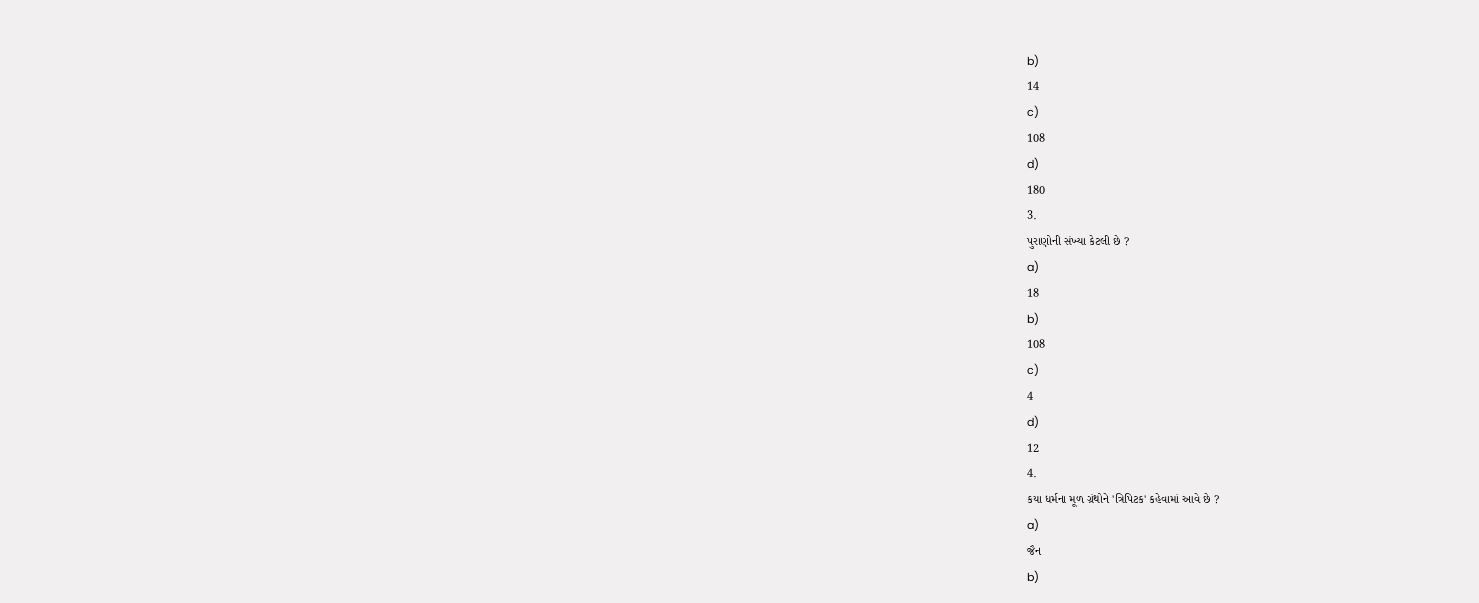b)
14
c)
108
d)
180
3.
પુરાણોની સંખ્યા કેટલી છે ?
a)
18
b)
108
c)
4
d)
12
4.
કયા ધર્મના મૂળ ગ્રંથોને 'ત્રિપિટક' કહેવામાં આવે છે ?
a)
જૈન
b)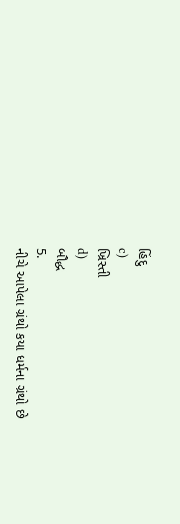હિંદુ
c)
ખ્રિસ્તી
d)
બૌદ્ધ
5.
નીચે આપેલા ગ્રંથો કયા ધર્મના ગ્રંથો છે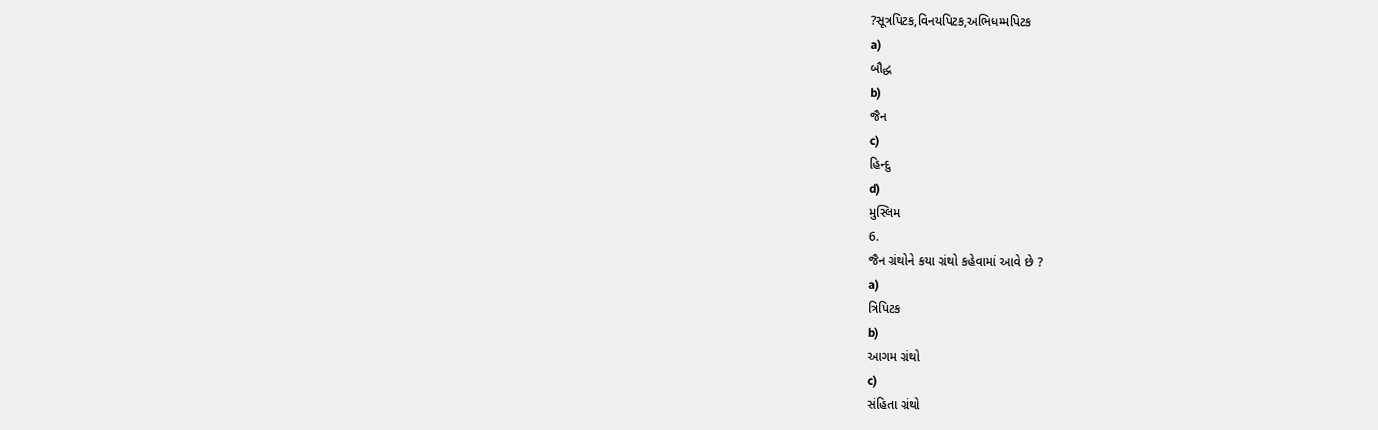?સૂત્રપિટક,વિનયપિટક,અભિધમ્મપિટક
a)
બૌદ્ધ
b)
જૈન
c)
હિન્દુ
d)
મુસ્લિમ
6.
જૈન ગ્રંથોને કયા ગ્રંથો કહેવામાં આવે છે ?
a)
ત્રિપિટક
b)
આગમ ગ્રંથો
c)
સંહિતા ગ્રંથો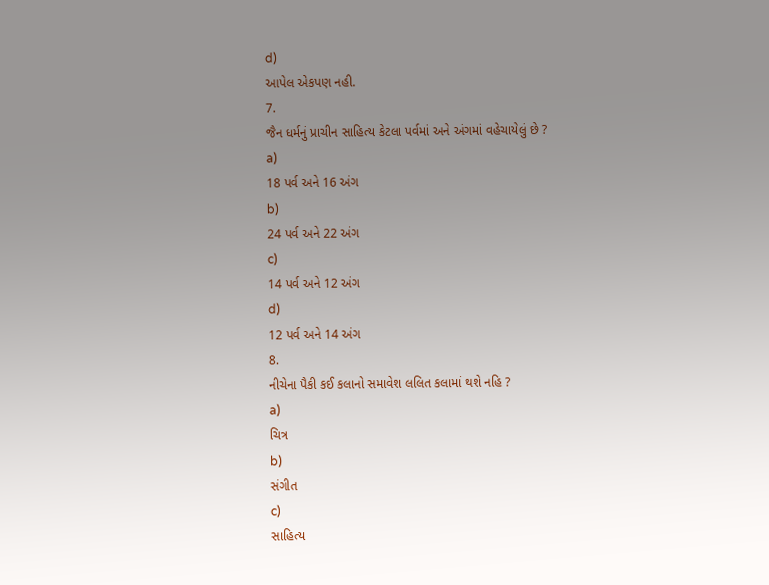d)
આપેલ એકપણ નહી.
7.
જૈન ધર્મનું પ્રાચીન સાહિત્ય કેટલા પર્વમાં અને અંગમાં વહેચાયેલું છે ?
a)
18 પર્વ અને 16 અંગ
b)
24 પર્વ અને 22 અંગ
c)
14 પર્વ અને 12 અંગ
d)
12 પર્વ અને 14 અંગ
8.
નીચેના પૈકી કઈ કલાનો સમાવેશ લલિત કલામાં થશે નહિ ?
a)
ચિત્ર
b)
સંગીત
c)
સાહિત્ય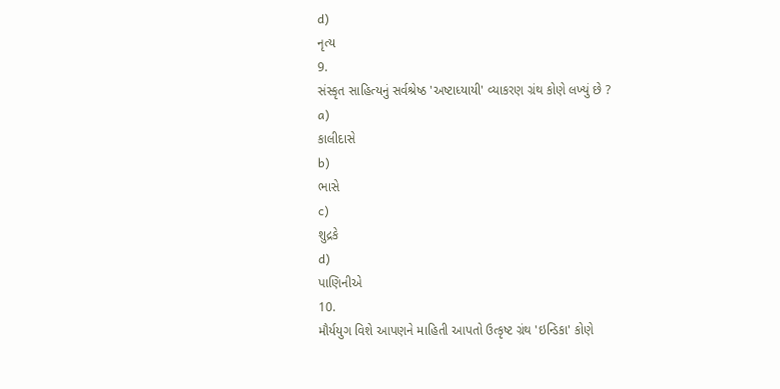d)
નૃત્ય
9.
સંસ્કૃત સાહિત્યનું સર્વશ્રેષ્ઠ 'અષ્ટાધ્યાયી' વ્યાકરણ ગ્રંથ કોણે લખ્યું છે ?
a)
કાલીદાસે
b)
ભાસે
c)
શુદ્રકે
d)
પાણિનીએ
10.
મૌર્યયુગ વિશે આપણને માહિતી આપતો ઉત્કૃષ્ટ ગ્રંથ 'ઇન્ડિકા' કોણે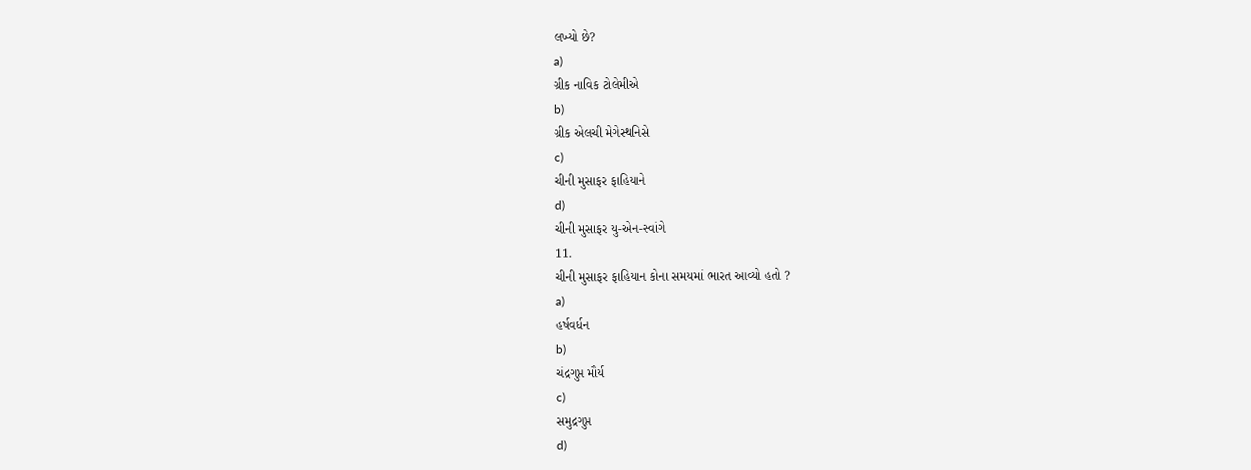લખ્યો છે?
a)
ગ્રીક નાવિક ટોલેમીએ
b)
ગ્રીક એલચી મેગેસ્થનિસે
c)
ચીની મુસાફર ફાહિયાને
d)
ચીની મુસાફર યુ-એન-સ્વાંગે
11.
ચીની મુસાફર ફાહિયાન કોના સમયમાં ભારત આવ્યો હતો ?
a)
હર્ષવર્ધન
b)
ચંદ્રગુપ્ત મૌર્ય
c)
સમુદ્રગુપ્ત
d)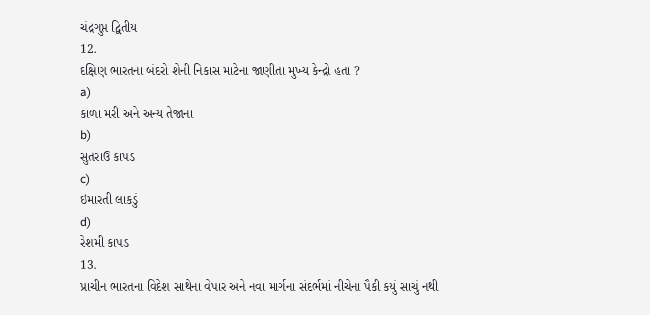ચંદ્રગુપ્ત દ્વિતીય
12.
દક્ષિણ ભારતના બંદરો શેની નિકાસ માટેના જાણીતા મુખ્ય કેન્દ્રો હતા ?
a)
કાળા મરી અને અન્ય તેજાના
b)
સુતરાઉ કાપડ
c)
ઇમારતી લાકડું
d)
રેશમી કાપડ
13.
પ્રાચીન ભારતના વિદેશ સાથેના વેપાર અને નવા માર્ગના સંદર્ભમાં નીચેના પૈકી કયું સાચું નથી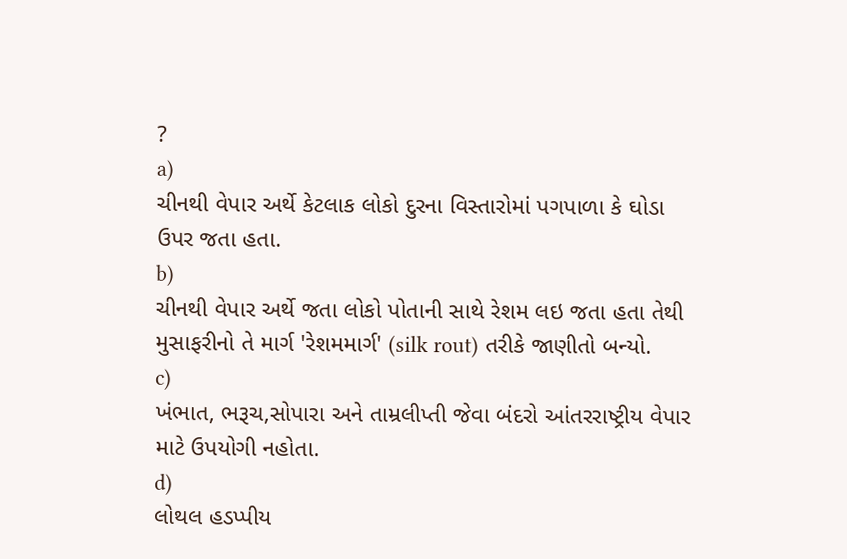?
a)
ચીનથી વેપાર અર્થે કેટલાક લોકો દુરના વિસ્તારોમાં પગપાળા કે ઘોડા ઉપર જતા હતા.
b)
ચીનથી વેપાર અર્થે જતા લોકો પોતાની સાથે રેશમ લઇ જતા હતા તેથી મુસાફરીનો તે માર્ગ 'રેશમમાર્ગ' (silk rout) તરીકે જાણીતો બન્યો.
c)
ખંભાત, ભરૂચ,સોપારા અને તામ્રલીપ્તી જેવા બંદરો આંતરરાષ્ટ્રીય વેપાર માટે ઉપયોગી નહોતા.
d)
લોથલ હડપ્પીય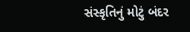સંસ્કૃતિનું મોટું બંદર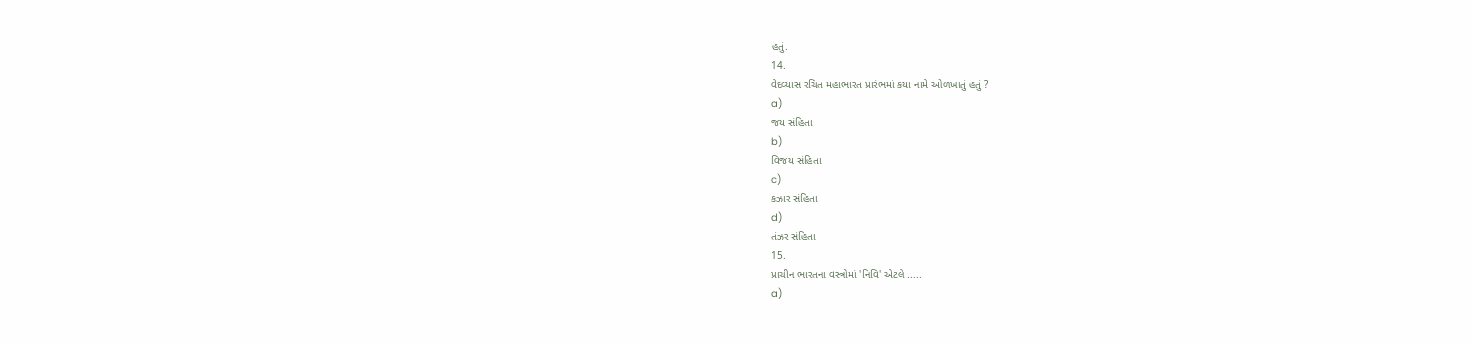હતું.
14.
વેદવ્યાસ રચિત મહાભારત પ્રારંભમાં કયા નામે ઓળખાતું હતું ?
a)
જય સંહિતા
b)
વિજય સંહિતા
c)
કઝાર સંહિતા
d)
તંઝર સંહિતા
15.
પ્રાચીન ભારતના વસ્ત્રોમાં 'નિવિ' એટલે .....
a)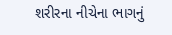શરીરના નીચેના ભાગનું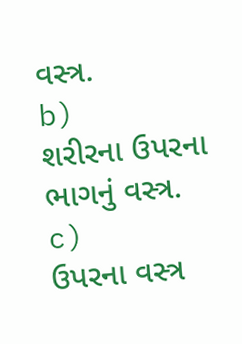વસ્ત્ર.
b)
શરીરના ઉપરના ભાગનું વસ્ત્ર.
c)
ઉપરના વસ્ત્ર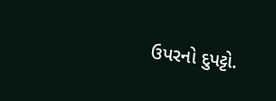ઉપરનો દુપટ્ટો.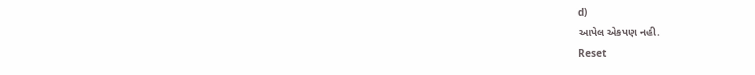d)
આપેલ એકપણ નહી.
Reset